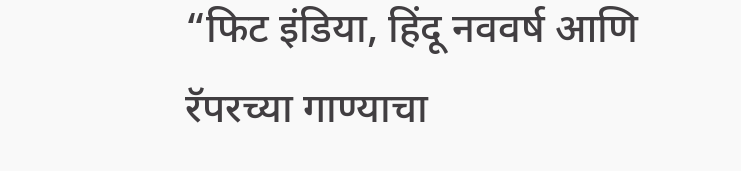“फिट इंडिया, हिंदू नववर्ष आणि रॅपरच्या गाण्याचा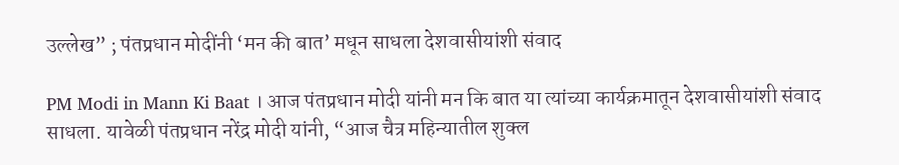उल्लेख” ; पंतप्रधान मोदींनी ‘मन की बात’ मधून साधला देशवासीयांशी संवाद

PM Modi in Mann Ki Baat । आज पंतप्रधान मोदी यांनी मन कि बात या त्यांच्या कार्यक्रमातून देशवासीयांशी संवाद साधला. यावेळी पंतप्रधान नरेंद्र मोदी यांनी, “आज चैत्र महिन्यातील शुक्ल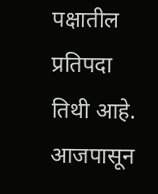पक्षातील प्रतिपदा तिथी आहे. आजपासून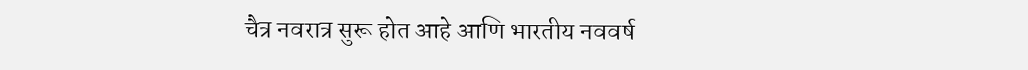चैत्र नवरात्र सुरू होत आहे आणि भारतीय नववर्ष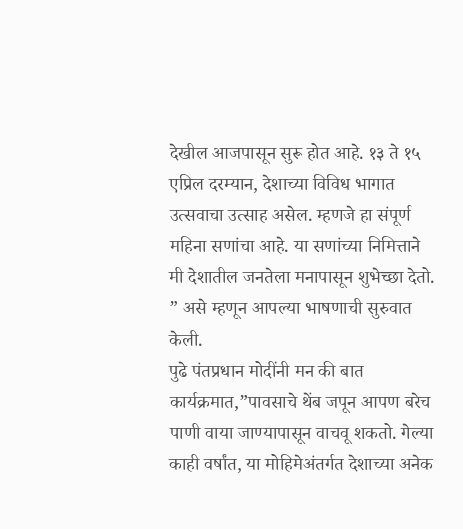देखील आजपासून सुरू होत आहे. १३ ते १५ एप्रिल दरम्यान, देशाच्या विविध भागात उत्सवाचा उत्साह असेल. म्हणजे हा संपूर्ण महिना सणांचा आहे. या सणांच्या निमित्ताने मी देशातील जनतेला मनापासून शुभेच्छा देतो. ” असे म्हणून आपल्या भाषणाची सुरुवात केली.
पुढे पंतप्रधान मोदींनी मन की बात कार्यक्रमात,”पावसाचे थेंब जपून आपण बरेच पाणी वाया जाण्यापासून वाचवू शकतो. गेल्या काही वर्षांत, या मोहिमेअंतर्गत देशाच्या अनेक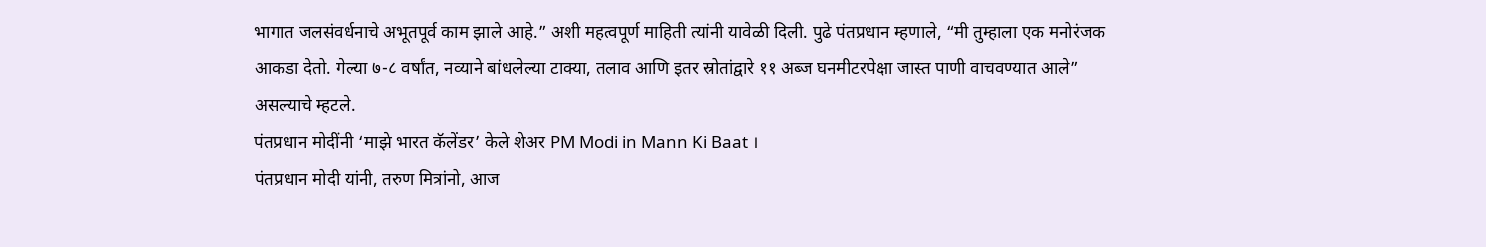भागात जलसंवर्धनाचे अभूतपूर्व काम झाले आहे.” अशी महत्वपूर्ण माहिती त्यांनी यावेळी दिली. पुढे पंतप्रधान म्हणाले, “मी तुम्हाला एक मनोरंजक आकडा देतो. गेल्या ७-८ वर्षांत, नव्याने बांधलेल्या टाक्या, तलाव आणि इतर स्रोतांद्वारे ११ अब्ज घनमीटरपेक्षा जास्त पाणी वाचवण्यात आले” असल्याचे म्हटले.
पंतप्रधान मोदींनी ‘माझे भारत कॅलेंडर’ केले शेअर PM Modi in Mann Ki Baat ।
पंतप्रधान मोदी यांनी, तरुण मित्रांनो, आज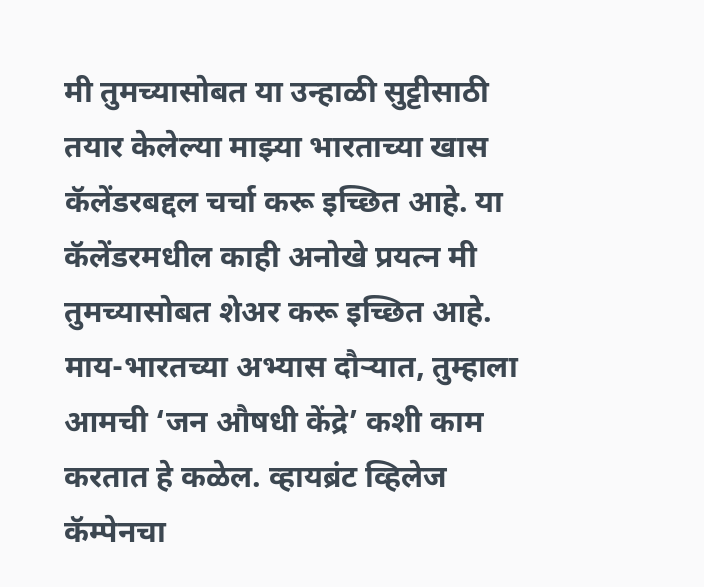मी तुमच्यासोबत या उन्हाळी सुट्टीसाठी तयार केलेल्या माझ्या भारताच्या खास कॅलेंडरबद्दल चर्चा करू इच्छित आहे. या कॅलेंडरमधील काही अनोखे प्रयत्न मी तुमच्यासोबत शेअर करू इच्छित आहे. माय-भारतच्या अभ्यास दौऱ्यात, तुम्हाला आमची ‘जन औषधी केंद्रे’ कशी काम करतात हे कळेल. व्हायब्रंट व्हिलेज कॅम्पेनचा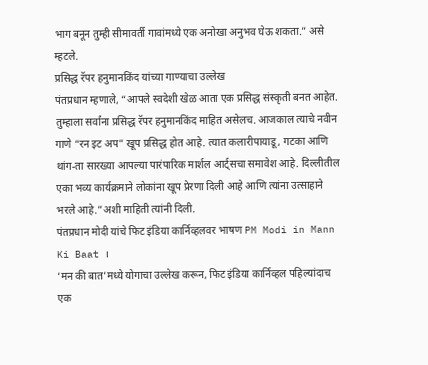भाग बनून तुम्ही सीमावर्ती गावांमध्ये एक अनोखा अनुभव घेऊ शकता.” असे म्हटले.
प्रसिद्ध रॅपर हनुमानकिंद यांच्या गाण्याचा उल्लेख
पंतप्रधान म्हणाले, “आपले स्वदेशी खेळ आता एक प्रसिद्ध संस्कृती बनत आहेत. तुम्हाला सर्वांना प्रसिद्ध रॅपर हनुमानकिंद माहित असेलच. आजकाल त्याचे नवीन गाणे “रन इट अप” खूप प्रसिद्ध होत आहे. त्यात कलारीपायाडू, गटका आणि थांग-ता सारख्या आपल्या पारंपारिक मार्शल आर्ट्सचा समावेश आहे. दिल्लीतील एका भव्य कार्यक्रमाने लोकांना खूप प्रेरणा दिली आहे आणि त्यांना उत्साहाने भरले आहे.”अशी माहिती त्यांनी दिली.
पंतप्रधान मोदी यांचे फिट इंडिया कार्निव्हलवर भाषण PM Modi in Mann Ki Baat ।
‘मन की बात’मध्ये योगाचा उल्लेख करून, फिट इंडिया कार्निव्हल पहिल्यांदाच एक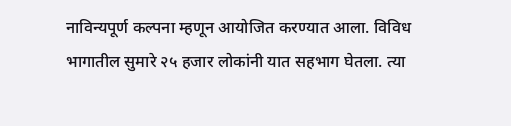नाविन्यपूर्ण कल्पना म्हणून आयोजित करण्यात आला. विविध भागातील सुमारे २५ हजार लोकांनी यात सहभाग घेतला. त्या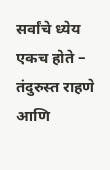सर्वांचे ध्येय एकच होते – तंदुरुस्त राहणे आणि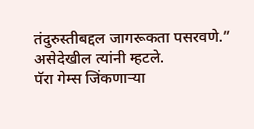तंदुरुस्तीबद्दल जागरूकता पसरवणे.” असेदेखील त्यांनी म्हटले.
पॅरा गेम्स जिंकणाऱ्या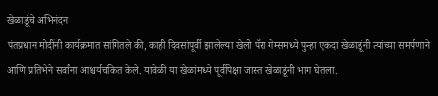खेळाडूंचे अभिनंदन
पंतप्रधान मोदींनी कार्यक्रमात सांगितले की, काही दिवसांपूर्वी झालेल्या खेलो पॅरा गेम्समध्ये पुन्हा एकदा खेळाडूंनी त्यांच्या समर्पणाने आणि प्रतिभेने सर्वांना आश्चर्यचकित केले. यावेळी या खेळांमध्ये पूर्वीपेक्षा जास्त खेळाडूंनी भाग घेतला.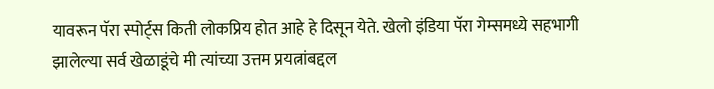यावरून पॅरा स्पोर्ट्स किती लोकप्रिय होत आहे हे दिसून येते. खेलो इंडिया पॅरा गेम्समध्ये सहभागी झालेल्या सर्व खेळाडूंचे मी त्यांच्या उत्तम प्रयत्नांबद्दल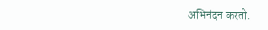अभिनंदन करतो.